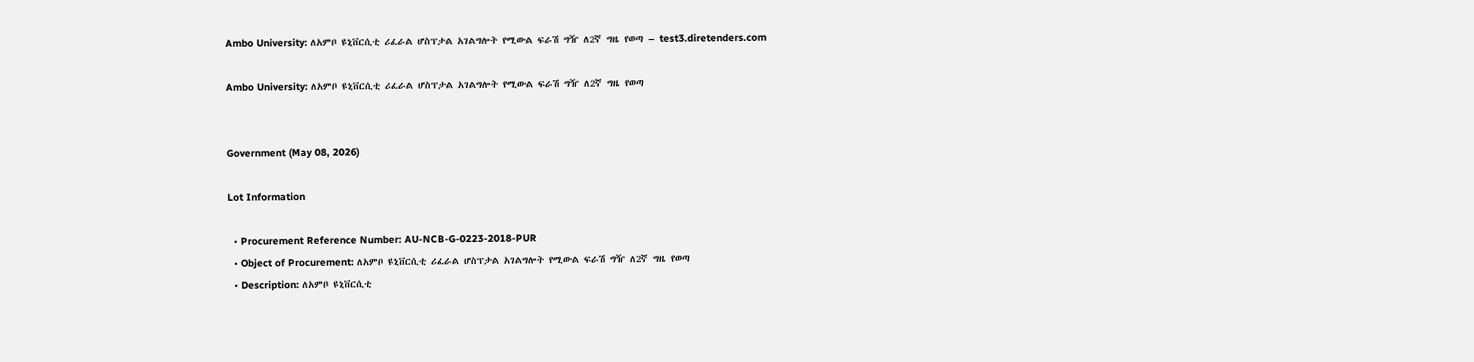Ambo University: ለአምቦ ዩኒቨርሲቲ ሪፈራል ሆስፕታል አገልግሎት የሚውል ፍራሽ ግዥ ለ2ኛ ግዜ የወጣ – test3.diretenders.com

Ambo University: ለአምቦ ዩኒቨርሲቲ ሪፈራል ሆስፕታል አገልግሎት የሚውል ፍራሽ ግዥ ለ2ኛ ግዜ የወጣ


Government (May 08, 2026)

Lot Information

  • Procurement Reference Number: AU-NCB-G-0223-2018-PUR
  • Object of Procurement: ለአምቦ ዩኒቨርሲቲ ሪፈራል ሆስፕታል አገልግሎት የሚውል ፍራሽ ግዥ ለ2ኛ ግዜ የወጣ
  • Description: ለአምቦ ዩኒቨርሲቲ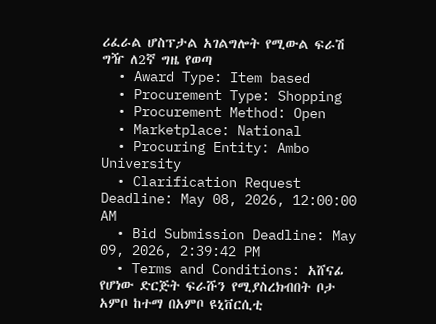ሪፈራል ሆስፕታል አገልግሎት የሚውል ፍራሽ ግዥ ለ2ኛ ግዜ የወጣ
  • Award Type: Item based
  • Procurement Type: Shopping
  • Procurement Method: Open
  • Marketplace: National
  • Procuring Entity: Ambo University
  • Clarification Request Deadline: May 08, 2026, 12:00:00 AM
  • Bid Submission Deadline: May 09, 2026, 2:39:42 PM
  • Terms and Conditions: አሸናፊ የሆነው ድርጅት ፍራሹን የሚያስረክብበት ቦታ አምቦ ከተማ በአምቦ ዩኒቨርሲቲ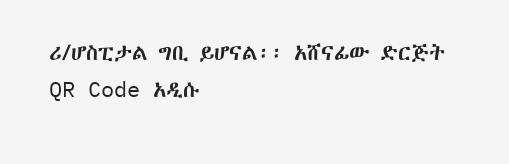ሪ/ሆስፒታል ግቢ ይሆናል፡፡ አሸናፊው ድርጅት QR Code አዲሱ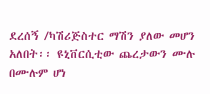ደረሰኝ /ካሽሪጅስተር ማሽን ያለው መሆን አለበት፡፡ ዩኒቨርሲቲው ጨረታውን ሙሉ በሙሉም ሆነ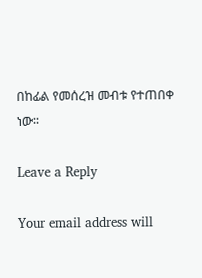በከፊል የመሰረዝ መብቱ የተጠበቀ ነው፡፡

Leave a Reply

Your email address will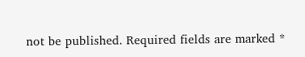not be published. Required fields are marked *